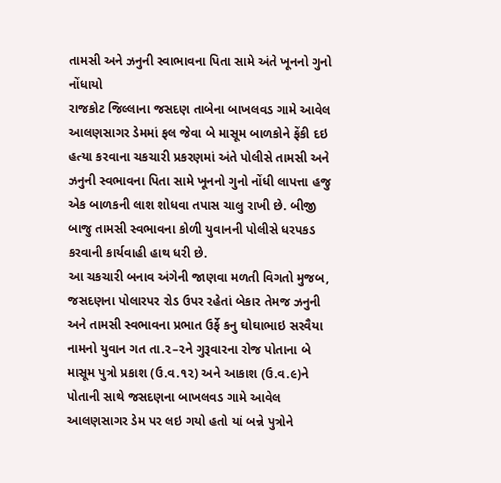તામસી અને ઝનુની સ્વાભાવના પિતા સામે અંતે ખૂનનો ગુનો નોંધાયો
રાજકોટ જિલ્લાના જસદણ તાબેના બાખલવડ ગામે આવેલ આલણસાગર ડેમમાં ફલ જેવા બે માસૂમ બાળકોને ફેંકી દઇ હત્યા કરવાના ચકચારી પ્રકરણમાં અંતે પોલીસે તામસી અને ઝનુની સ્વભાવના પિતા સામે ખૂનનો ગુનો નોંધી લાપત્તા હજુ એક બાળકની લાશ શોધવા તપાસ ચાલુ રાખી છે. બીજી બાજુ તામસી સ્વભાવના કોળી યુવાનની પોલીસે ધરપકડ કરવાની કાર્યવાહી હાથ ધરી છે.
આ ચકચારી બનાવ અંગેની જાણવા મળતી વિગતો મુજબ, જસદણના પોલારપર રોડ ઉપર રહેતાં બેકાર તેમજ ઝનુની અને તામસી સ્વભાવના પ્રભાત ઉર્ફે કનુ ઘોઘાભાઇ સરવૈયા નામનો યુવાન ગત તા.૨–૨ને ગુરૂવારના રોજ પોતાના બે માસૂમ પુત્રો પ્રકાશ (ઉ.વ.૧૨) અને આકાશ (ઉ.વ.૯)ને પોતાની સાથે જસદણના બાખલવડ ગામે આવેલ આલણસાગર ડેમ પર લઇ ગયો હતો યાં બન્ને પુત્રોને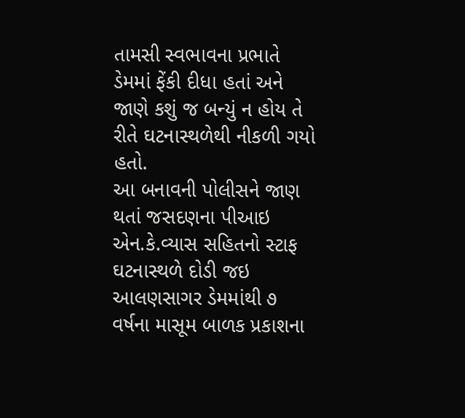તામસી સ્વભાવના પ્રભાતે ડેમમાં ફેંકી દીધા હતાં અને જાણે કશું જ બન્યું ન હોય તે રીતે ઘટનાસ્થળેથી નીકળી ગયો હતો.
આ બનાવની પોલીસને જાણ થતાં જસદણના પીઆઇ એન.કે.વ્યાસ સહિતનો સ્ટાફ ઘટનાસ્થળે દોડી જઇ આલણસાગર ડેમમાંથી ૭ વર્ષના માસૂમ બાળક પ્રકાશના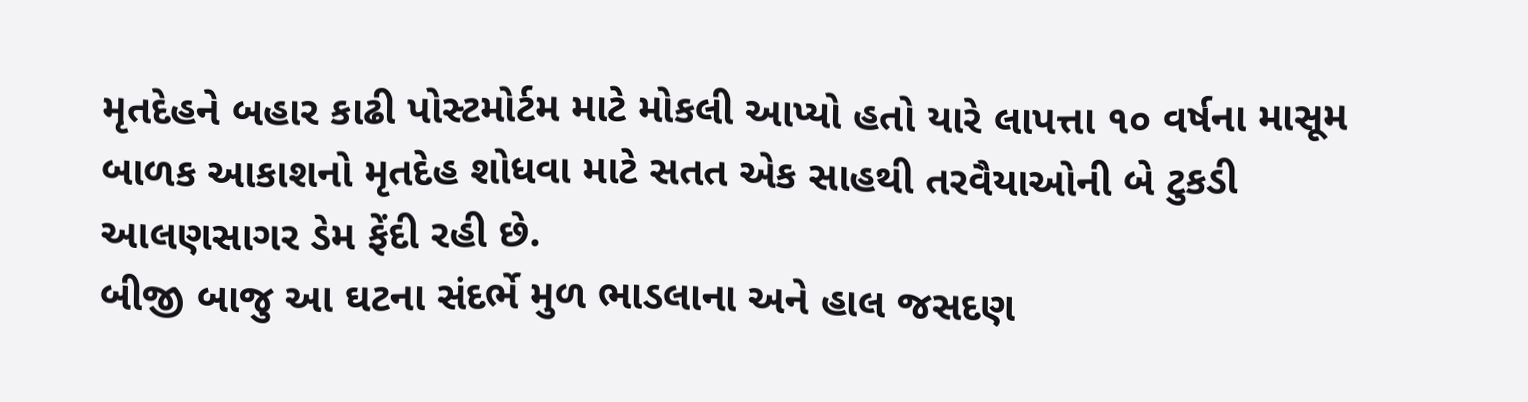મૃતદેહને બહાર કાઢી પોસ્ટમોર્ટમ માટે મોકલી આપ્યો હતો યારે લાપત્તા ૧૦ વર્ષના માસૂમ બાળક આકાશનો મૃતદેહ શોધવા માટે સતત એક સાહથી તરવૈયાઓની બે ટુકડી આલણસાગર ડેમ ફેંદી રહી છે.
બીજી બાજુ આ ઘટના સંદર્ભે મુળ ભાડલાના અને હાલ જસદણ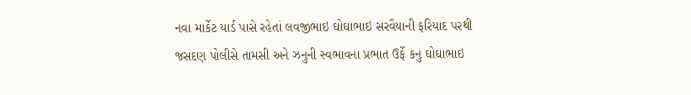નવા માર્કેટ યાર્ડ પાસે રહેતાં લવજીભાઇ ઘોઘાભાઇ સરવૈયાની ફરિયાદ પરથી જસદણ પોલીસે તામસી અને ઝનુની સ્વભાવના પ્રભાત ઉર્ફે કનુ ઘોઘાભાઇ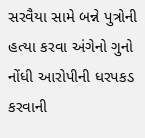સરવૈયા સામે બન્ને પુત્રોની હત્યા કરવા અંગેનો ગુનો નોંધી આરોપીની ધરપકડ કરવાની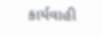કાર્યવાહી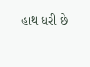હાથ ધરી છે